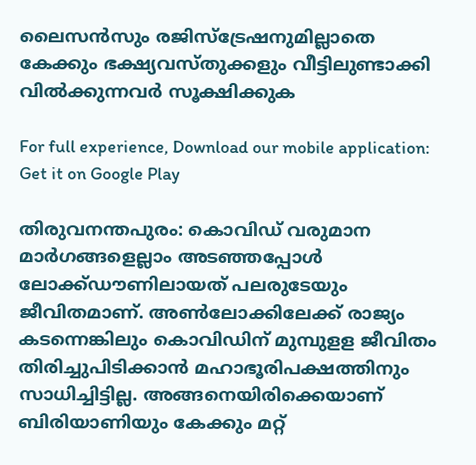ലൈസന്‍സും രജിസ്‌ട്രേഷനുമില്ലാതെ കേക്കും ഭക്ഷ്യവസ്തുക്കളും വീട്ടിലുണ്ടാക്കി വില്‍ക്കുന്നവര്‍ സൂക്ഷിക്കുക

For full experience, Download our mobile application:
Get it on Google Play

തിരുവനന്തപുരം: കൊവിഡ് വരുമാന മാര്‍‌ഗങ്ങളെല്ലാം അടഞ്ഞപ്പോള്‍ ലോക്ക്ഡൗണിലായത് പലരുടേയും ജീവിതമാണ്. അണ്‍ലോക്കിലേക്ക് രാജ്യം കടന്നെങ്കിലും കൊവിഡിന് മുമ്പുളള ജീവിതം തിരിച്ചുപിടിക്കാന്‍ മഹാഭൂരിപക്ഷത്തിനും സാധിച്ചിട്ടില്ല. അങ്ങനെയിരിക്കെയാണ് ബിരിയാണിയും കേക്കും മറ്റ്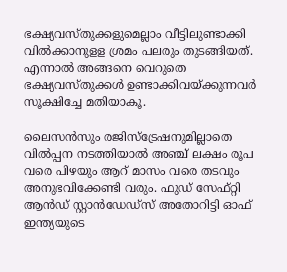ഭക്ഷ്യവസ്‌തുക്കളുമെല്ലാം വീട്ടിലുണ്ടാക്കി വില്‍ക്കാനുളള ശ്രമം പലരും തുടങ്ങിയത്. എന്നാല്‍ അങ്ങനെ വെറുതെ ഭക്ഷ്യവസ്‌തുക്കള്‍ ഉണ്ടാക്കിവയ്‌ക്കുന്നവര്‍ സൂക്ഷിച്ചേ മതിയാകൂ.

ലൈസന്‍സും രജിസ്ട്രേഷനുമില്ലാതെ വില്‍പ്പന നടത്തിയാല്‍ അഞ്ച് ലക്ഷം രൂപ വരെ പിഴയും ആറ് മാസം വരെ തടവും അനുഭവിക്കേണ്ടി വരും. ഫുഡ് സേഫ്റ്റി ആന്‍ഡ് സ്റ്റാന്‍ഡേഡ്സ് അതോറിട്ടി ഓഫ് ഇന്ത്യയുടെ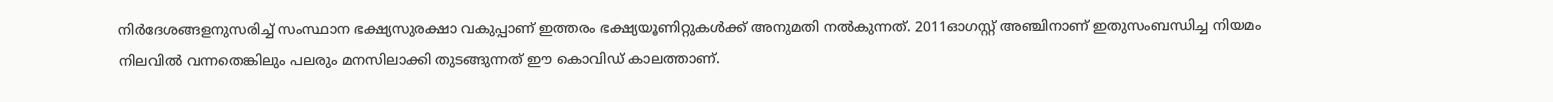നിര്‍ദേശങ്ങളനുസരിച്ച്‌ സംസ്ഥാന ഭക്ഷ്യസുരക്ഷാ വകുപ്പാണ് ഇത്തരം ഭക്ഷ്യയൂണിറ്റുകള്‍ക്ക് അനുമതി നല്‍കുന്നത്. 2011ഓഗസ്റ്റ് അഞ്ചിനാണ് ഇതുസംബന്ധിച്ച നിയമം നിലവില്‍ വന്നതെങ്കിലും പലരും മനസിലാക്കി തുടങ്ങുന്നത് ഈ കൊവിഡ് കാലത്താണ്.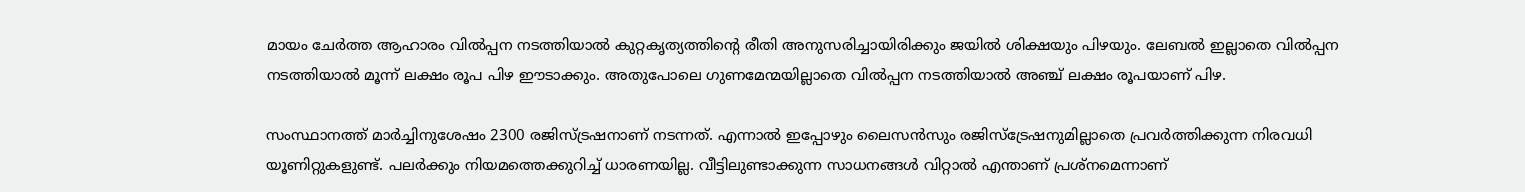മായം ചേര്‍ത്ത ആഹാരം വില്‍പ്പന നടത്തിയാല്‍ കുറ്റകൃത്യത്തിന്റെ രീതി അനുസരിച്ചായിരിക്കും ജയില്‍ ശിക്ഷയും പിഴയും. ലേബല്‍ ഇല്ലാതെ വില്‍പ്പന നടത്തിയാല്‍ മൂന്ന് ലക്ഷം രൂപ പിഴ ഈടാക്കും. അതുപോലെ ഗുണമേന്മയില്ലാതെ വില്‍പ്പന നടത്തിയാല്‍ അഞ്ച് ലക്ഷം രൂപയാണ് പിഴ.

സംസ്ഥാനത്ത് മാര്‍ച്ചിനുശേഷം 2300 രജിസ്ട്രഷനാണ് നടന്നത്. എന്നാല്‍ ഇപ്പോഴും ലൈസന്‍സും രജിസ്ട്രേഷനുമില്ലാതെ പ്രവര്‍ത്തിക്കുന്ന നിരവധി യൂണിറ്റുകളുണ്ട്. പലര്‍ക്കും നിയമത്തെക്കുറിച്ച്‌ ധാരണയില്ല. വീട്ടിലുണ്ടാക്കുന്ന സാധനങ്ങള്‍ വിറ്റാല്‍ എന്താണ് പ്രശ്‌നമെന്നാണ്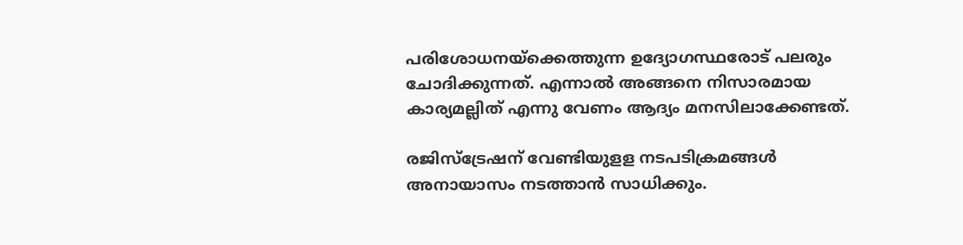പരിശോധനയ്ക്കെത്തുന്ന ഉദ്യോഗസ്ഥരോട് പലരും ചോദിക്കുന്നത്. എന്നാല്‍ അങ്ങനെ നിസാരമായ കാര്യമല്ലിത് എന്നു വേണം ആദ്യം മനസിലാക്കേണ്ടത്.

രജി‌സ്ട്രേഷന് വേണ്ടിയുളള നടപടിക്രമങ്ങള്‍ അനായാസം നടത്താന്‍ സാധിക്കും.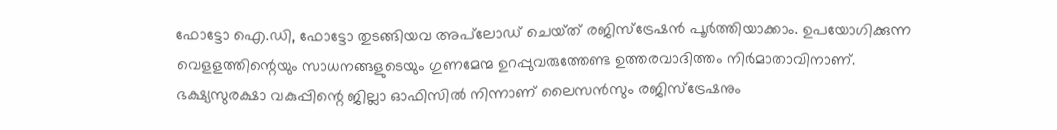ഫോട്ടോ ഐ.ഡി, ഫോട്ടോ തുടങ്ങിയവ അപ്‌ലോഡ് ചെയ്‌ത് രജിസ്ട്രേഷന്‍ പൂര്‍ത്തിയാക്കാം. ഉപയോഗിക്കുന്ന വെളളത്തിന്റെയും സാധനങ്ങളുടെയും ഗുണമേന്മ ഉറപ്പുവരുത്തേണ്ട ഉത്തരവാദിത്തം നിര്‍മാതാവിനാണ്. ഭക്ഷ്യസുരക്ഷാ വകുപ്പിന്റെ ജില്ലാ ഓഫിസില്‍ നിന്നാണ് ലൈസന്‍സും രജിസ്ട്രേഷനും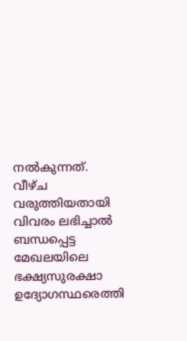നല്‍കുന്നത്. വീഴ്ച വരുത്തിയതായി വിവരം ലഭിച്ചാല്‍ ബന്ധപ്പെട്ട മേഖലയിലെ ഭക്ഷ്യസുരക്ഷാ ഉദ്യോഗസ്ഥരെത്തി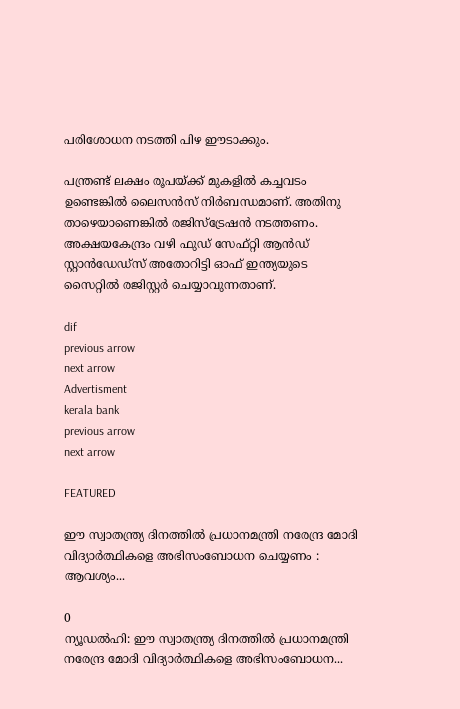പരിശോധന നടത്തി പിഴ ഈടാക്കും.

പന്ത്രണ്ട് ലക്ഷം രൂപയ്‌ക്ക് മുകളില്‍ കച്ചവടം ഉണ്ടെങ്കില്‍ ലൈസന്‍സ് നിര്‍ബന്ധമാണ്. അതിനു താഴെയാണെങ്കില്‍ രജിസ്ട്രേഷന്‍ നടത്തണം. അക്ഷയകേന്ദ്രം വഴി ഫുഡ് സേഫ്റ്റി ആന്‍ഡ് സ്റ്റാന്‍ഡേഡ്സ് അതോറിട്ടി ഓഫ് ഇന്ത്യയുടെ സൈറ്റില്‍ രജിസ്റ്റര്‍ ചെയ്യാവുന്നതാണ്.

dif
previous arrow
next arrow
Advertisment
kerala bank
previous arrow
next arrow

FEATURED

ഈ സ്വാതന്ത്ര്യ ദിനത്തില്‍ പ്രധാനമന്ത്രി നരേന്ദ്ര മോദി വിദ്യാര്‍ത്ഥികളെ അഭിസംബോധന ചെയ്യണം : ആവശ്യം...

0
ന്യൂഡല്‍ഹി: ഈ സ്വാതന്ത്ര്യ ദിനത്തില്‍ പ്രധാനമന്ത്രി നരേന്ദ്ര മോദി വിദ്യാര്‍ത്ഥികളെ അഭിസംബോധന...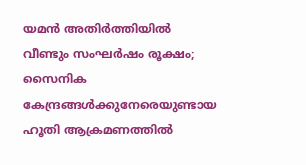യമൻ അതിർത്തിയിൽ വീണ്ടും സംഘർഷം രൂക്ഷം; സൈനിക കേന്ദ്രങ്ങൾക്കുനേരെയുണ്ടായ ഹൂതി ആക്രമണത്തിൽ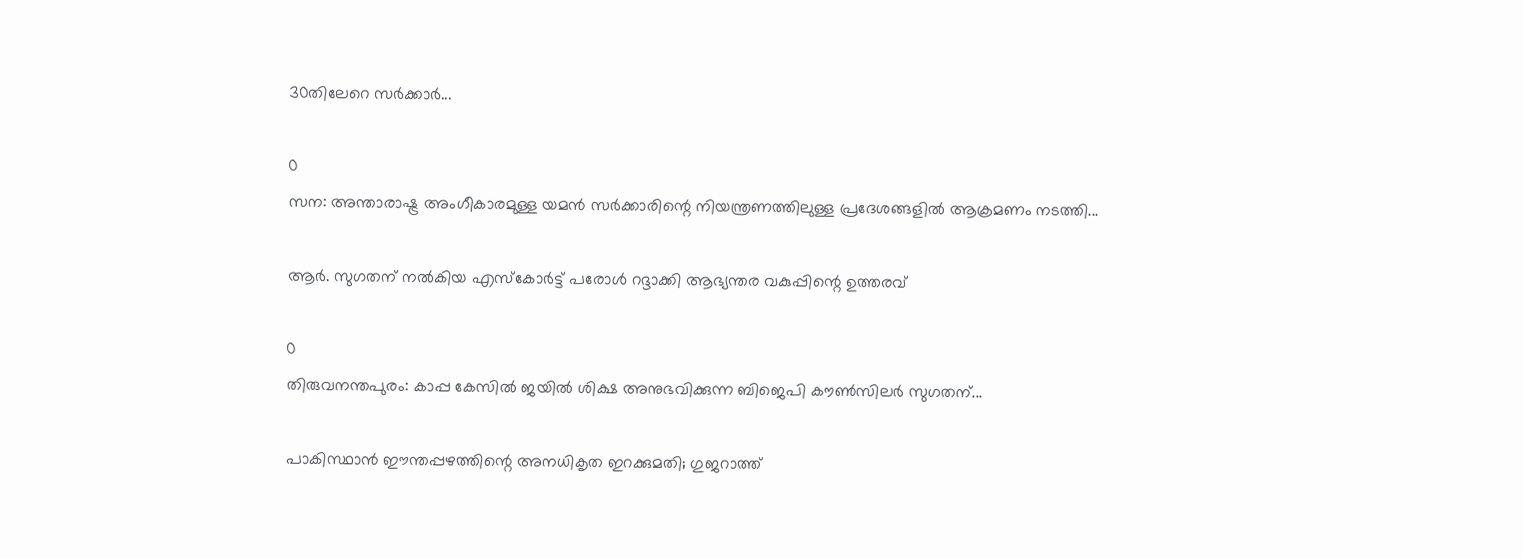30തിലേറെ സർക്കാർ...

0
സന: അന്താരാഷ്ട്ര അംഗീകാരമുള്ള യമൻ സർക്കാരിന്റെ നിയന്ത്രണത്തിലുള്ള പ്രദേശങ്ങളിൽ ആക്രമണം നടത്തി...

ആർ. സുഗതന് നൽകിയ എസ്കോർട്ട് പരോൾ റദ്ദാക്കി ആഭ്യന്തര വകുപ്പിന്റെ ഉത്തരവ്

0
തിരുവനന്തപുരം: കാപ്പ കേസിൽ ജയിൽ ശിക്ഷ അനുഭവിക്കുന്ന ബിജെപി കൗൺസിലർ സുഗതന്...

പാകിസ്ഥാൻ ഈന്തപ്പഴത്തിന്റെ അനധികൃത ഇറക്കുമതി; ഗുജറാത്ത്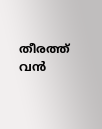തീരത്ത് വൻ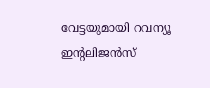വേട്ടയുമായി റവന്യൂ ഇന്റലിജൻസ്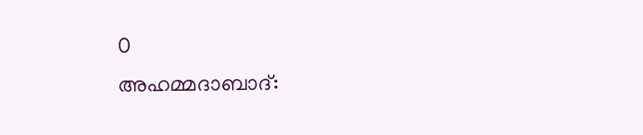0
അഹമ്മദാബാദ്: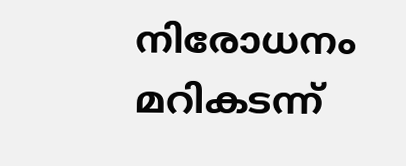നിരോധനം മറികടന്ന്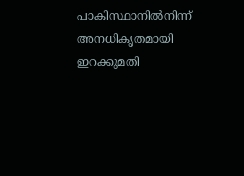പാകിസ്ഥാനിൽനിന്ന് അനധികൃതമായി ഇറക്കുമതി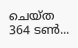ചെയ്ത 364 ടൺ...